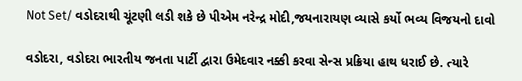Not Set/ વડોદરાથી ચૂંટણી લડી શકે છે પીએમ નરેન્દ્ર મોદી,જયનારાયણ વ્યાસે કર્યો ભવ્ય વિજયનો દાવો

વડોદરા, વડોદરા ભારતીય જનતા પાર્ટી દ્વારા ઉમેદવાર નક્કી કરવા સેન્સ પ્રક્રિયા હાથ ધરાઈ છે. ત્યારે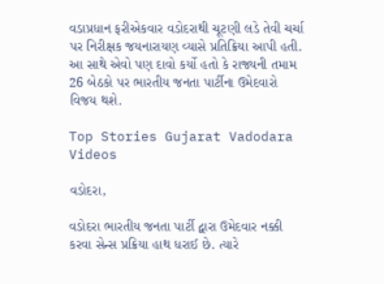વડાપ્રધાન ફરીએકવાર વડોદરાથી ચૂટણી લડે તેવી ચર્ચા પર નિરીક્ષક જયનારાયણ વ્યાસે પ્રતિક્રિયા આપી હતી. આ સાથે એવો પણ દાવો કર્યો હતો કે રાજ્યની તમામ 26 બેઠકો પર ભારતીય જનતા પાર્ટીના ઉમેદવારો વિજય થશે.

Top Stories Gujarat Vadodara Videos

વડોદરા,

વડોદરા ભારતીય જનતા પાર્ટી દ્વારા ઉમેદવાર નક્કી કરવા સેન્સ પ્રક્રિયા હાથ ધરાઈ છે. ત્યારે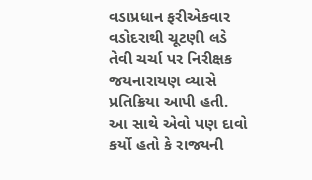વડાપ્રધાન ફરીએકવાર વડોદરાથી ચૂટણી લડે તેવી ચર્ચા પર નિરીક્ષક જયનારાયણ વ્યાસે પ્રતિક્રિયા આપી હતી. આ સાથે એવો પણ દાવો કર્યો હતો કે રાજ્યની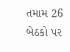તમામ 26 બેઠકો પર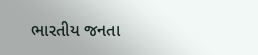ભારતીય જનતા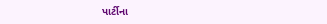પાર્ટીના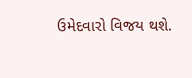ઉમેદવારો વિજય થશે.